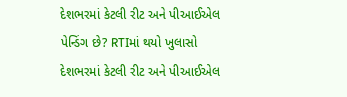દેશભરમાં કેટલી રીટ અને પીઆઈએલ પેન્ડિંગ છે? RTIમાં થયો ખુલાસો
દેશભરમાં કેટલી રીટ અને પીઆઈએલ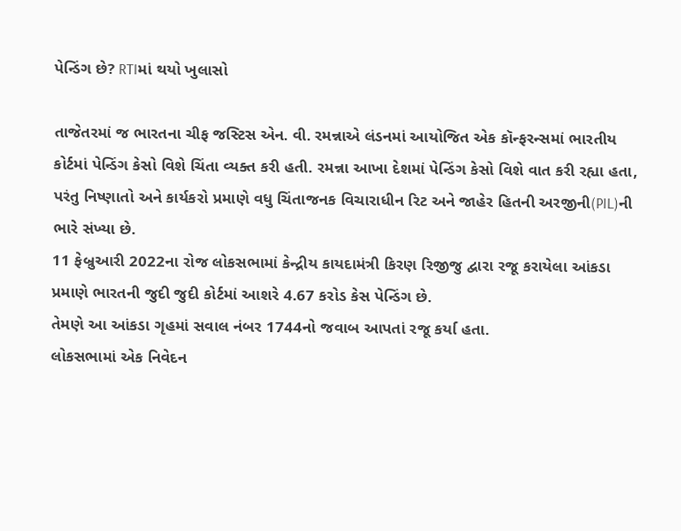પેન્ડિંગ છે? RTIમાં થયો ખુલાસો

તાજેતરમાં જ ભારતના ચીફ જસ્ટિસ એન. વી. રમન્નાએ લંડનમાં આયોજિત એક કૉન્ફરન્સમાં ભારતીય કોર્ટમાં પેન્ડિંગ કેસો વિશે ચિંતા વ્યક્ત કરી હતી. રમન્ના આખા દેશમાં પેન્ડિંગ કેસો વિશે વાત કરી રહ્યા હતા, પરંતુ નિષ્ણાતો અને કાર્યકરો પ્રમાણે વધુ ચિંતાજનક વિચારાધીન રિટ અને જાહેર હિતની અરજીની(PIL)ની ભારે સંખ્યા છે.
11 ફેબ્રુઆરી 2022ના રોજ લોકસભામાં કેન્દ્રીય કાયદામંત્રી કિરણ રિજીજુ દ્વારા રજૂ કરાયેલા આંકડા પ્રમાણે ભારતની જુદી જુદી કોર્ટમાં આશરે 4.67 કરોડ કેસ પેન્ડિંગ છે.
તેમણે આ આંકડા ગૃહમાં સવાલ નંબર 1744નો જવાબ આપતાં રજૂ કર્યા હતા.
લોકસભામાં એક નિવેદન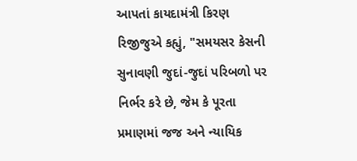આપતાં કાયદામંત્રી કિરણ રિજીજુએ કહ્યું, "સમયસર કેસની સુનાવણી જુદાં-જુદાં પરિબળો પર નિર્ભર કરે છે, જેમ કે પૂરતા પ્રમાણમાં જજ અને ન્યાયિક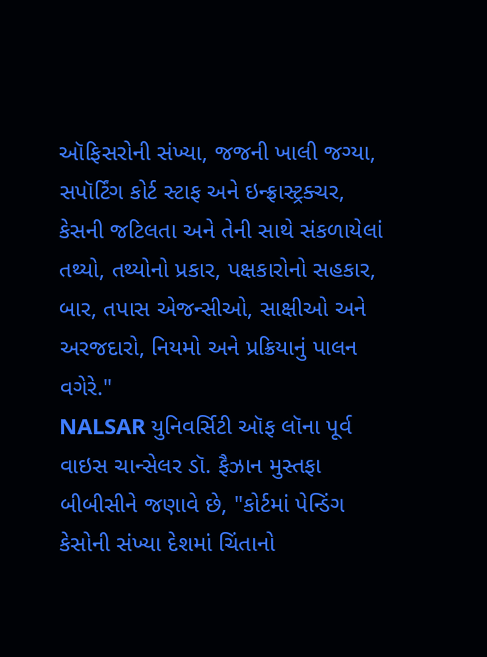ઑફિસરોની સંખ્યા, જજની ખાલી જગ્યા, સપૉર્ટિંગ કોર્ટ સ્ટાફ અને ઇન્ફ્રાસ્ટ્રક્ચર, કેસની જટિલતા અને તેની સાથે સંકળાયેલાં તથ્યો, તથ્યોનો પ્રકાર, પક્ષકારોનો સહકાર, બાર, તપાસ એજન્સીઓ, સાક્ષીઓ અને અરજદારો, નિયમો અને પ્રક્રિયાનું પાલન વગેરે."
NALSAR યુનિવર્સિટી ઑફ લૉના પૂર્વ વાઇસ ચાન્સેલર ડૉ. ફૈઝાન મુસ્તફા બીબીસીને જણાવે છે, "કોર્ટમાં પેન્ડિંગ કેસોની સંખ્યા દેશમાં ચિંતાનો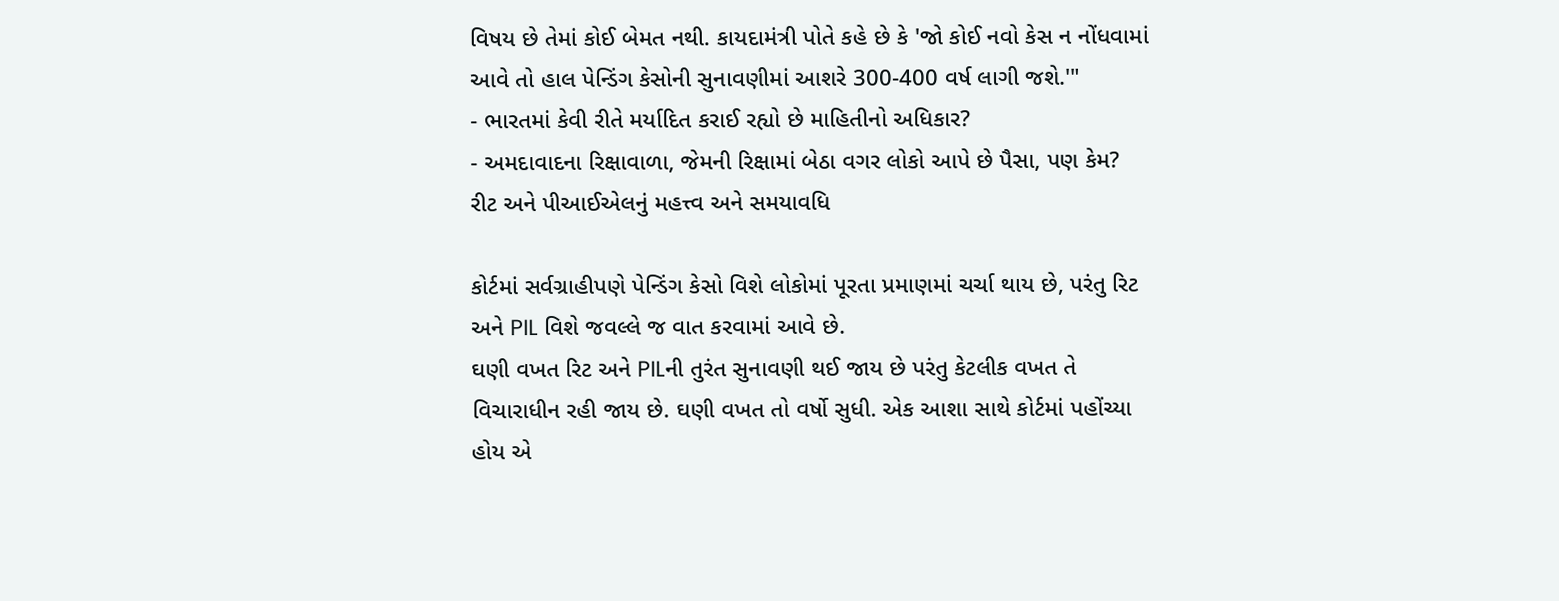વિષય છે તેમાં કોઈ બેમત નથી. કાયદામંત્રી પોતે કહે છે કે 'જો કોઈ નવો કેસ ન નોંધવામાં આવે તો હાલ પેન્ડિંગ કેસોની સુનાવણીમાં આશરે 300-400 વર્ષ લાગી જશે.'"
- ભારતમાં કેવી રીતે મર્યાદિત કરાઈ રહ્યો છે માહિતીનો અધિકાર?
- અમદાવાદના રિક્ષાવાળા, જેમની રિક્ષામાં બેઠા વગર લોકો આપે છે પૈસા, પણ કેમ?
રીટ અને પીઆઈએલનું મહત્ત્વ અને સમયાવધિ

કોર્ટમાં સર્વગ્રાહીપણે પેન્ડિંગ કેસો વિશે લોકોમાં પૂરતા પ્રમાણમાં ચર્ચા થાય છે, પરંતુ રિટ અને PIL વિશે જવલ્લે જ વાત કરવામાં આવે છે.
ઘણી વખત રિટ અને PILની તુરંત સુનાવણી થઈ જાય છે પરંતુ કેટલીક વખત તે વિચારાધીન રહી જાય છે. ઘણી વખત તો વર્ષો સુધી. એક આશા સાથે કોર્ટમાં પહોંચ્યા હોય એ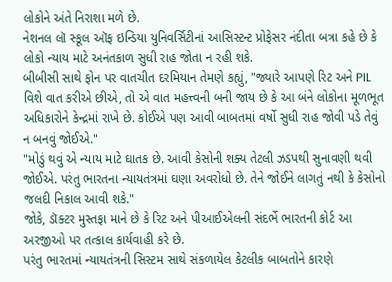લોકોને અંતે નિરાશા મળે છે.
નેશનલ લૉ સ્કૂલ ઑફ ઇન્ડિયા યુનિવર્સિટીનાં આસિસ્ટન્ટ પ્રોફેસર નંદીતા બત્રા કહે છે કે લોકો ન્યાય માટે અનંતકાળ સુધી રાહ જોતા ન રહી શકે.
બીબીસી સાથે ફોન પર વાતચીત દરમિયાન તેમણે કહ્યું, "જ્યારે આપણે રિટ અને PIL વિશે વાત કરીએ છીએ, તો એ વાત મહત્ત્વની બની જાય છે કે આ બંને લોકોના મૂળભૂત અધિકારોને કેન્દ્રમાં રાખે છે. કોઈએ પણ આવી બાબતમાં વર્ષો સુધી રાહ જોવી પડે તેવું ન બનવું જોઈએ."
"મોડું થવું એ ન્યાય માટે ઘાતક છે. આવી કેસોની શક્ય તેટલી ઝડપથી સુનાવણી થવી જોઈએ. પરંતુ ભારતના ન્યાયતંત્રમાં ઘણા અવરોધો છે. તેને જોઈને લાગતું નથી કે કેસોનો જલદી નિકાલ આવી શકે."
જોકે, ડૉક્ટર મુસ્તફા માને છે કે રિટ અને પીઆઈએલની સંદર્ભે ભારતની કોર્ટ આ અરજીઓ પર તત્કાલ કાર્યવાહી કરે છે.
પરંતુ ભારતમાં ન્યાયતંત્રની સિસ્ટમ સાથે સંકળાયેલ કેટલીક બાબતોને કારણે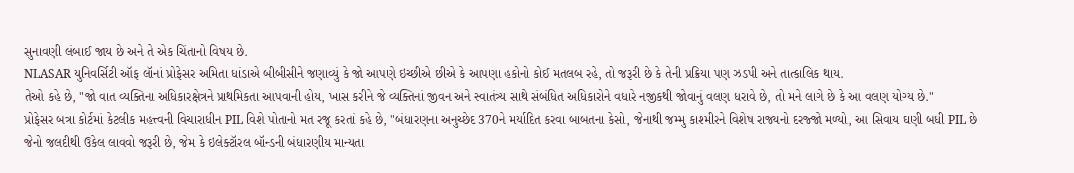સુનાવણી લંબાઈ જાય છે અને તે એક ચિંતાનો વિષય છે.
NLASAR યુનિવર્સિટી ઑફ લૉનાં પ્રોફેસર અમિતા ધાંડાએ બીબીસીને જણાવ્યું કે જો આપણે ઇચ્છીએ છીએ કે આપણા હકોનો કોઈ મતલબ રહે, તો જરૂરી છે કે તેની પ્રક્રિયા પણ ઝડપી અને તાત્કાલિક થાય.
તેઓ કહે છે, "જો વાત વ્યક્તિના અધિકારક્ષેત્રને પ્રાથમિકતા આપવાની હોય, ખાસ કરીને જે વ્યક્તિનાં જીવન અને સ્વાતંત્ર્ય સાથે સંબંધિત અધિકારોને વધારે નજીકથી જોવાનું વલણ ધરાવે છે, તો મને લાગે છે કે આ વલણ યોગ્ય છે."
પ્રોફેસર બત્રા કોર્ટમાં કેટલીક મહત્ત્વની વિચારાધીન PIL વિશે પોતાનો મત રજૂ કરતાં કહે છે, "બંધારણના અનુચ્છેદ 370ને મર્યાદિત કરવા બાબતના કેસો, જેનાથી જમ્મુ કાશ્મીરને વિશેષ રાજ્યનો દરજ્જો મળ્યો, આ સિવાય ઘણી બધી PIL છે જેનો જલદીથી ઉકેલ લાવવો જરૂરી છે, જેમ કે ઇલેક્ટૉરલ બૉન્ડની બંધારણીય માન્યતા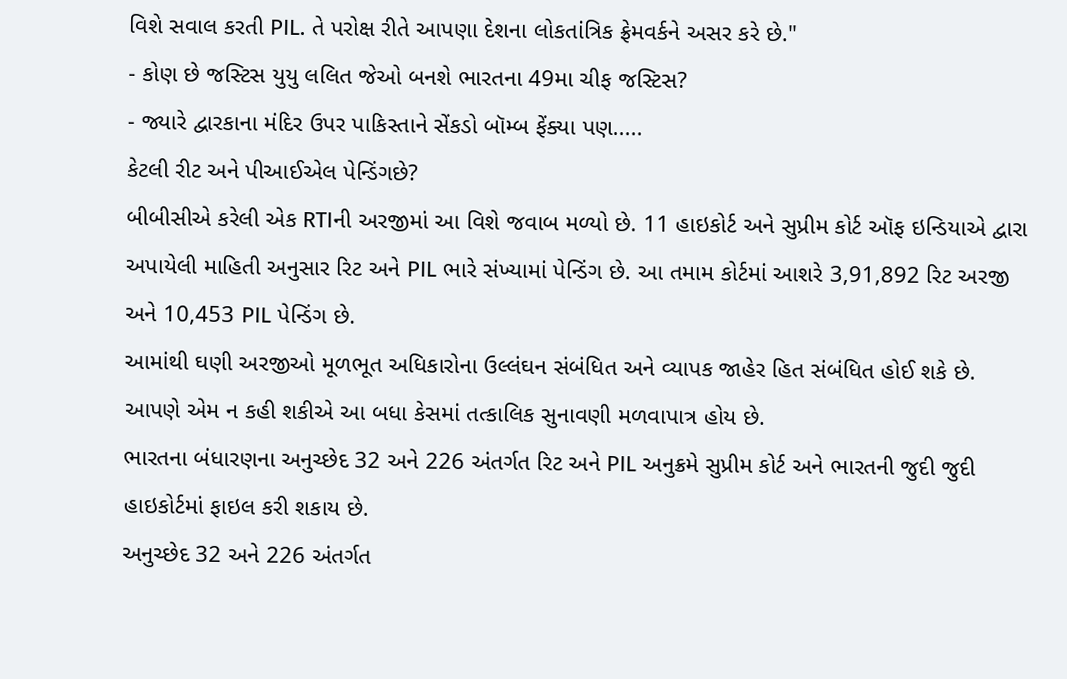વિશે સવાલ કરતી PIL. તે પરોક્ષ રીતે આપણા દેશના લોકતાંત્રિક ફ્રેમવર્કને અસર કરે છે."
- કોણ છે જસ્ટિસ યુયુ લલિત જેઓ બનશે ભારતના 49મા ચીફ જસ્ટિસ?
- જ્યારે દ્વારકાના મંદિર ઉપર પાકિસ્તાને સેંકડો બૉમ્બ ફેંક્યા પણ.....
કેટલી રીટ અને પીઆઈએલ પેન્ડિંગછે?
બીબીસીએ કરેલી એક RTIની અરજીમાં આ વિશે જવાબ મળ્યો છે. 11 હાઇકોર્ટ અને સુપ્રીમ કોર્ટ ઑફ ઇન્ડિયાએ દ્વારા અપાયેલી માહિતી અનુસાર રિટ અને PIL ભારે સંખ્યામાં પેન્ડિંગ છે. આ તમામ કોર્ટમાં આશરે 3,91,892 રિટ અરજી અને 10,453 PIL પેન્ડિંગ છે.
આમાંથી ઘણી અરજીઓ મૂળભૂત અધિકારોના ઉલ્લંઘન સંબંધિત અને વ્યાપક જાહેર હિત સંબંધિત હોઈ શકે છે. આપણે એમ ન કહી શકીએ આ બધા કેસમાં તત્કાલિક સુનાવણી મળવાપાત્ર હોય છે.
ભારતના બંધારણના અનુચ્છેદ 32 અને 226 અંતર્ગત રિટ અને PIL અનુક્રમે સુપ્રીમ કોર્ટ અને ભારતની જુદી જુદી હાઇકોર્ટમાં ફાઇલ કરી શકાય છે.
અનુચ્છેદ 32 અને 226 અંતર્ગત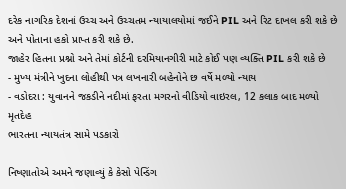દરેક નાગરિક દેશનાં ઉચ્ચ અને ઉચ્ચતમ ન્યાયાલયોમાં જઈને PIL અને રિટ દાખલ કરી શકે છે અને પોતાના હકો પ્રાપ્ત કરી શકે છે.
જાહેર હિતના પ્રશ્નો અને તેમાં કોર્ટની દરમિયાનગીરી માટે કોઈ પણ વ્યક્તિ PIL કરી શકે છે
- મુખ્ય મંત્રીને ખુદના લોહીથી પત્ર લખનારી બહેનોને છ વર્ષે મળ્યો ન્યાય
- વડોદરા : યુવાનને જકડીને નદીમાં ફરતા મગરનો વીડિયો વાઇરલ, 12 કલાક બાદ મળ્યો મૃતદેહ
ભારતના ન્યાયતંત્ર સામે પડકારો

નિષ્ણાતોએ અમને જણાવ્યું કે કેસો પેન્ડિંગ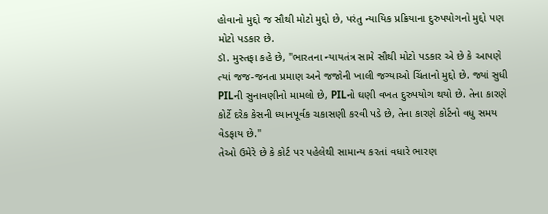હોવાનો મુદ્દો જ સૌથી મોટો મુદ્દો છે, પરંતુ ન્યાયિક પ્રક્રિયાના દુરુપયોગનો મુદ્દો પણ મોટો પડકાર છે.
ડૉ. મુસ્તફા કહે છે, "ભારતના ન્યાયતંત્ર સામે સૌથી મોટો પડકાર એ છે કે આપણે ત્યાં જજ-જનતા પ્રમાણ અને જજોની ખાલી જગ્યાઓ ચિંતાનો મુદ્દો છે. જ્યાં સુધી PILની સુનાવણીનો મામલો છે, PILનો ઘણી વખત દુરુપયોગ થયો છે. તેના કારણે કોર્ટે દરેક કેસની ધ્યાનપૂર્વક ચકાસણી કરવી પડે છે, તેના કારણે કોર્ટનો વધુ સમય વેડફાય છે."
તેઓ ઉમેરે છે કે કોર્ટ પર પહેલેથી સામાન્ય કરતાં વધારે ભારણ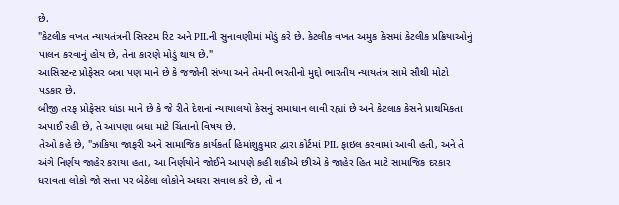છે.
"કેટલીક વખત ન્યાયતંત્રની સિસ્ટમ રિટ અને PILની સુનાવણીમાં મોડું કરે છે. કેટલીક વખત અમુક કેસમાં કેટલીક પ્રક્રિયાઓનું પાલન કરવાનું હોય છે, તેના કારણે મોડું થાય છે."
આસિસ્ટન્ટ પ્રોફેસર બત્રા પણ માને છે કે જજોની સંખ્યા અને તેમની ભરતીનો મુદ્દો ભારતીય ન્યાયતંત્ર સામે સૌથી મોટો પડકાર છે.
બીજી તરફ પ્રોફેસર ધાંડા માને છે કે જે રીતે દેશનાં ન્યાયાલયો કેસનું સમાધાન લાવી રહ્યાં છે અને કેટલાક કેસને પ્રાથમિકતા અપાઈ રહી છે, તે આપણા બધા માટે ચિંતાનો વિષય છે.
તેઓ કહે છે, "ઝાકિયા જાફરી અને સામાજિક કાર્યકર્તા હિમાંશુકુમાર દ્વારા કોર્ટમાં PIL ફાઇલ કરવામાં આવી હતી, અને તે અંગે નિર્ણય જાહેર કરાયા હતા, આ નિર્ણયોને જોઈને આપણે કહી શકીએ છીએ કે જાહેર હિત માટે સામાજિક દરકાર ધરાવતા લોકો જો સત્તા પર બેઠેલા લોકોને અઘરા સવાલ કરે છે, તો ન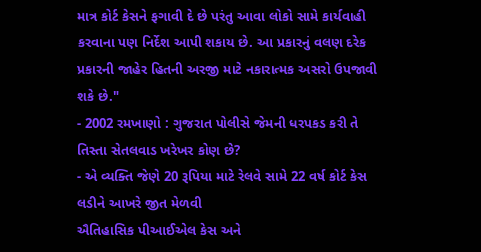માત્ર કોર્ટ કેસને ફગાવી દે છે પરંતુ આવા લોકો સામે કાર્યવાહી કરવાના પણ નિર્દેશ આપી શકાય છે. આ પ્રકારનું વલણ દરેક પ્રકારની જાહેર હિતની અરજી માટે નકારાત્મક અસરો ઉપજાવી શકે છે."
- 2002 રમખાણો : ગુજરાત પોલીસે જેમની ધરપકડ કરી તે તિસ્તા સેતલવાડ ખરેખર કોણ છે?
- એ વ્યક્તિ જેણે 20 રૂપિયા માટે રેલવે સામે 22 વર્ષ કોર્ટ કેસ લડીને આખરે જીત મેળવી
ઐતિહાસિક પીઆઈએલ કેસ અને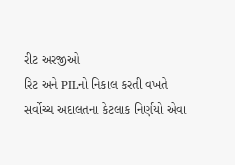રીટ અરજીઓ
રિટ અને PILનો નિકાલ કરતી વખતે સર્વોચ્ચ અદાલતના કેટલાક નિર્ણયો એવા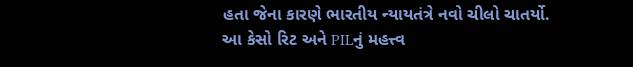હતા જેના કારણે ભારતીય ન્યાયતંત્રે નવો ચીલો ચાતર્યો.
આ કેસો રિટ અને PILનું મહત્ત્વ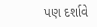પણ દર્શાવે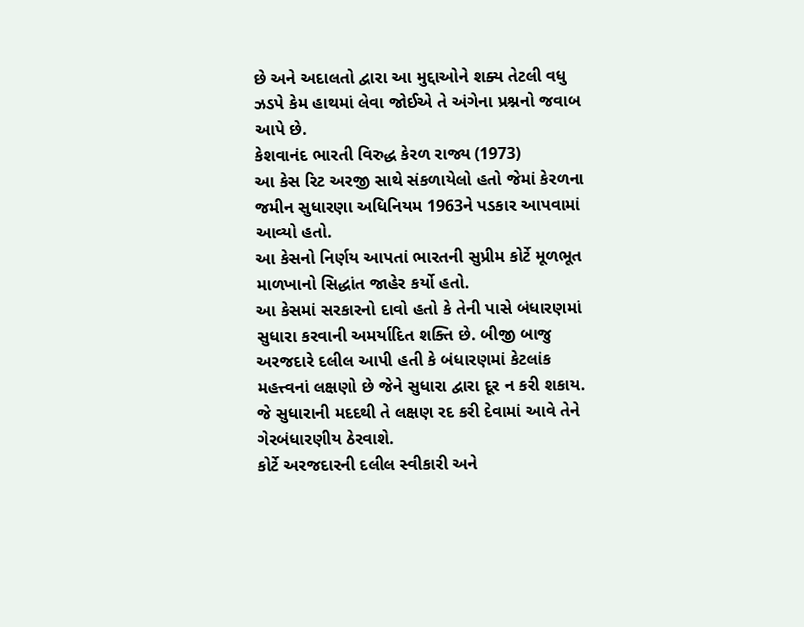છે અને અદાલતો દ્વારા આ મુદ્દાઓને શક્ય તેટલી વધુ ઝડપે કેમ હાથમાં લેવા જોઈએ તે અંગેના પ્રશ્નનો જવાબ આપે છે.
કેશવાનંદ ભારતી વિરુદ્ધ કેરળ રાજ્ય (1973)
આ કેસ રિટ અરજી સાથે સંકળાયેલો હતો જેમાં કેરળના જમીન સુધારણા અધિનિયમ 1963ને પડકાર આપવામાં આવ્યો હતો.
આ કેસનો નિર્ણય આપતાં ભારતની સુપ્રીમ કોર્ટે મૂળભૂત માળખાનો સિદ્ધાંત જાહેર કર્યો હતો.
આ કેસમાં સરકારનો દાવો હતો કે તેની પાસે બંધારણમાં સુધારા કરવાની અમર્યાદિત શક્તિ છે. બીજી બાજુ અરજદારે દલીલ આપી હતી કે બંધારણમાં કેટલાંક મહત્ત્વનાં લક્ષણો છે જેને સુધારા દ્વારા દૂર ન કરી શકાય. જે સુધારાની મદદથી તે લક્ષણ રદ કરી દેવામાં આવે તેને ગેરબંધારણીય ઠેરવાશે.
કોર્ટે અરજદારની દલીલ સ્વીકારી અને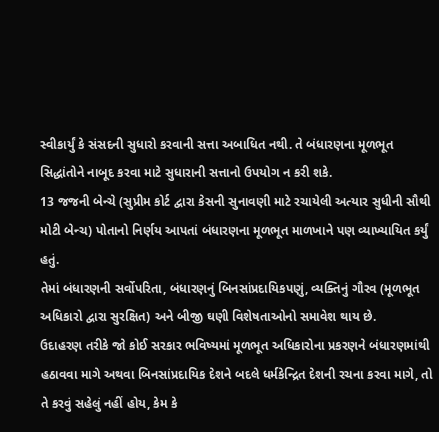સ્વીકાર્યું કે સંસદની સુધારો કરવાની સત્તા અબાધિત નથી. તે બંધારણના મૂળભૂત સિદ્ધાંતોને નાબૂદ કરવા માટે સુધારાની સત્તાનો ઉપયોગ ન કરી શકે.
13 જજની બેન્ચે (સુપ્રીમ કોર્ટ દ્વારા કેસની સુનાવણી માટે રચાયેલી અત્યાર સુધીની સૌથી મોટી બેન્ચ) પોતાનો નિર્ણય આપતાં બંધારણના મૂળભૂત માળખાને પણ વ્યાખ્યાયિત કર્યું હતું.
તેમાં બંધારણની સર્વોપરિતા, બંધારણનું બિનસાંપ્રદાયિકપણું, વ્યક્તિનું ગૌરવ (મૂળભૂત અધિકારો દ્વારા સુરક્ષિત) અને બીજી ઘણી વિશેષતાઓનો સમાવેશ થાય છે.
ઉદાહરણ તરીકે જો કોઈ સરકાર ભવિષ્યમાં મૂળભૂત અધિકારોના પ્રકરણને બંધારણમાંથી હઠાવવા માગે અથવા બિનસાંપ્રદાયિક દેશને બદલે ધર્મકેન્દ્રિત દેશની રચના કરવા માગે, તો તે કરવું સહેલું નહીં હોય, કેમ કે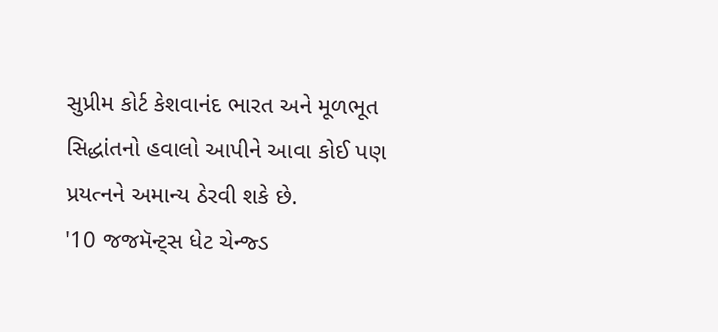સુપ્રીમ કોર્ટ કેશવાનંદ ભારત અને મૂળભૂત સિદ્ધાંતનો હવાલો આપીને આવા કોઈ પણ પ્રયત્નને અમાન્ય ઠેરવી શકે છે.
'10 જજમૅન્ટ્સ ધેટ ચેન્જ્ડ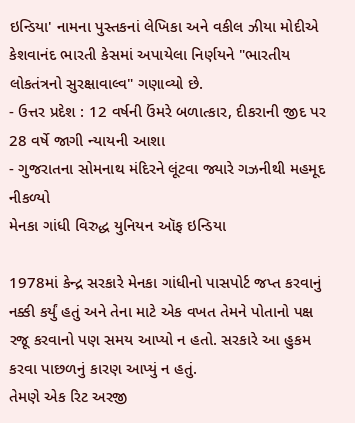ઇન્ડિયા' નામના પુસ્તકનાં લેખિકા અને વકીલ ઝીયા મોદીએ કેશવાનંદ ભારતી કેસમાં અપાયેલા નિર્ણયને "ભારતીય લોકતંત્રનો સુરક્ષાવાલ્વ" ગણાવ્યો છે.
- ઉત્તર પ્રદેશ : 12 વર્ષની ઉંમરે બળાત્કાર, દીકરાની જીદ પર 28 વર્ષે જાગી ન્યાયની આશા
- ગુજરાતના સોમનાથ મંદિરને લૂંટવા જ્યારે ગઝનીથી મહમૂદ નીકળ્યો
મેનકા ગાંધી વિરુદ્ધ યુનિયન ઑફ ઇન્ડિયા

1978માં કેન્દ્ર સરકારે મેનકા ગાંધીનો પાસપોર્ટ જપ્ત કરવાનું નક્કી કર્યું હતું અને તેના માટે એક વખત તેમને પોતાનો પક્ષ રજૂ કરવાનો પણ સમય આપ્યો ન હતો. સરકારે આ હુકમ કરવા પાછળનું કારણ આપ્યું ન હતું.
તેમણે એક રિટ અરજી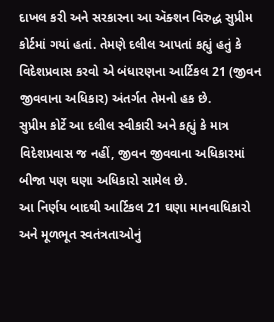દાખલ કરી અને સરકારના આ ઍક્શન વિરુદ્ધ સુપ્રીમ કોર્ટમાં ગયાં હતાં. તેમણે દલીલ આપતાં કહ્યું હતું કે વિદેશપ્રવાસ કરવો એ બંધારણના આર્ટિકલ 21 (જીવન જીવવાના અધિકાર) અંતર્ગત તેમનો હક છે.
સુપ્રીમ કોર્ટે આ દલીલ સ્વીકારી અને કહ્યું કે માત્ર વિદેશપ્રવાસ જ નહીં, જીવન જીવવાના અધિકારમાં બીજા પણ ઘણા અધિકારો સામેલ છે.
આ નિર્ણય બાદથી આર્ટિકલ 21 ઘણા માનવાધિકારો અને મૂળભૂત સ્વતંત્રતાઓનું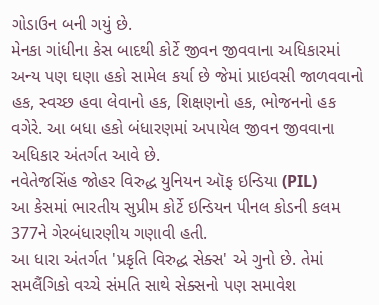ગોડાઉન બની ગયું છે.
મેનકા ગાંધીના કેસ બાદથી કોર્ટે જીવન જીવવાના અધિકારમાં અન્ય પણ ઘણા હકો સામેલ કર્યા છે જેમાં પ્રાઇવસી જાળવવાનો હક, સ્વચ્છ હવા લેવાનો હક, શિક્ષણનો હક, ભોજનનો હક વગેરે. આ બધા હકો બંધારણમાં અપાયેલ જીવન જીવવાના અધિકાર અંતર્ગત આવે છે.
નવેતેજસિંહ જોહર વિરુદ્ધ યુનિયન ઑફ ઇન્ડિયા (PIL)
આ કેસમાં ભારતીય સુપ્રીમ કોર્ટે ઇન્ડિયન પીનલ કોડની કલમ 377ને ગેરબંધારણીય ગણાવી હતી.
આ ધારા અંતર્ગત 'પ્રકૃતિ વિરુદ્ધ સેક્સ' એ ગુનો છે. તેમાં સમલૈંગિકો વચ્ચે સંમતિ સાથે સેક્સનો પણ સમાવેશ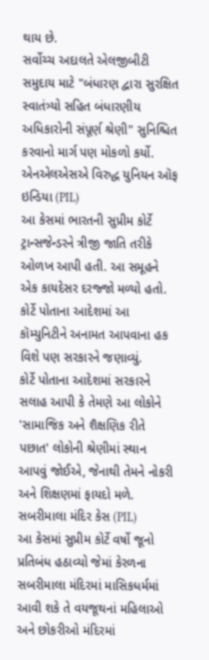થાય છે.
સર્વોચ્ચ અદાલતે એલજીબીટી સમુદાય માટે "બંધારણ દ્વારા સુરક્ષિત સ્વાતંત્ર્યો સહિત બંધારણીય અધિકારોની સંપૂર્ણ શ્રેણી" સુનિશ્ચિત કરવાનો માર્ગ પણ મોકળો કર્યો.
એનએલએસએ વિરુદ્ધ યુનિયન ઑફ ઇન્ડિયા (PIL)
આ કેસમાં ભારતની સુપ્રીમ કોર્ટે ટ્રાન્સજેન્ડરને ત્રીજી જાતિ તરીકે ઓળખ આપી હતી. આ સમૂહને એક કાયદેસર દરજ્જો મળ્યો હતો.
કોર્ટે પોતાના આદેશમાં આ કૉમ્યુનિટીને અનામત આપવાના હક વિશે પણ સરકારને જણાવ્યું.
કોર્ટે પોતાના આદેશમાં સરકારને સલાહ આપી કે તેમણે આ લોકોને 'સામાજિક અને શૈક્ષણિક રીતે પછાત' લોકોની શ્રેણીમાં સ્થાન આપવું જોઈએ, જેનાથી તેમને નોકરી અને શિક્ષણમાં ફાયદો મળે.
સબરીમાલા મંદિર કેસ (PIL)
આ કેસમાં સુપ્રીમ કોર્ટે વર્ષો જૂનો પ્રતિબંધ હઠાવ્યો જેમાં કેરળના સબરીમાલા મંદિરમાં માસિકધર્મમાં આવી શકે તે વયજૂથનાં મહિલાઓ અને છોકરીઓ મંદિરમાં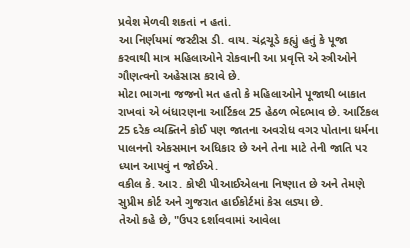પ્રવેશ મેળવી શકતાં ન હતાં.
આ નિર્ણયમાં જસ્ટીસ ડી. વાય. ચંદ્રચૂડે કહ્યું હતું કે પૂજા કરવાથી માત્ર મહિલાઓને રોકવાની આ પ્રવૃત્તિ એ સ્ત્રીઓને ગૌણત્વનો અહેસાસ કરાવે છે.
મોટા ભાગના જજનો મત હતો કે મહિલાઓને પૂજાથી બાકાત રાખવાં એ બંધારણના આર્ટિકલ 25 હેઠળ ભેદભાવ છે. આર્ટિકલ 25 દરેક વ્યક્તિને કોઈ પણ જાતના અવરોધ વગર પોતાના ધર્મના પાલનનો એકસમાન અધિકાર છે અને તેના માટે તેની જાતિ પર ધ્યાન આપવું ન જોઈએ.
વકીલ કે. આર. કોષ્ટી પીઆઈએલના નિષ્ણાત છે અને તેમણે સુપ્રીમ કોર્ટ અને ગુજરાત હાઈકોર્ટમાં કેસ લડ્યા છે.
તેઓ કહે છે, "ઉપર દર્શાવવામાં આવેલા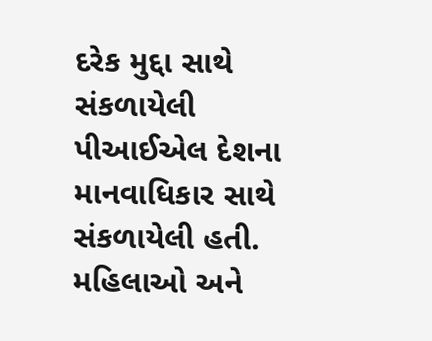દરેક મુદ્દા સાથે સંકળાયેલી પીઆઈએલ દેશના માનવાધિકાર સાથે સંકળાયેલી હતી. મહિલાઓ અને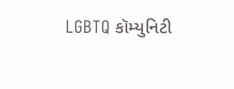LGBTQ કૉમ્યુનિટી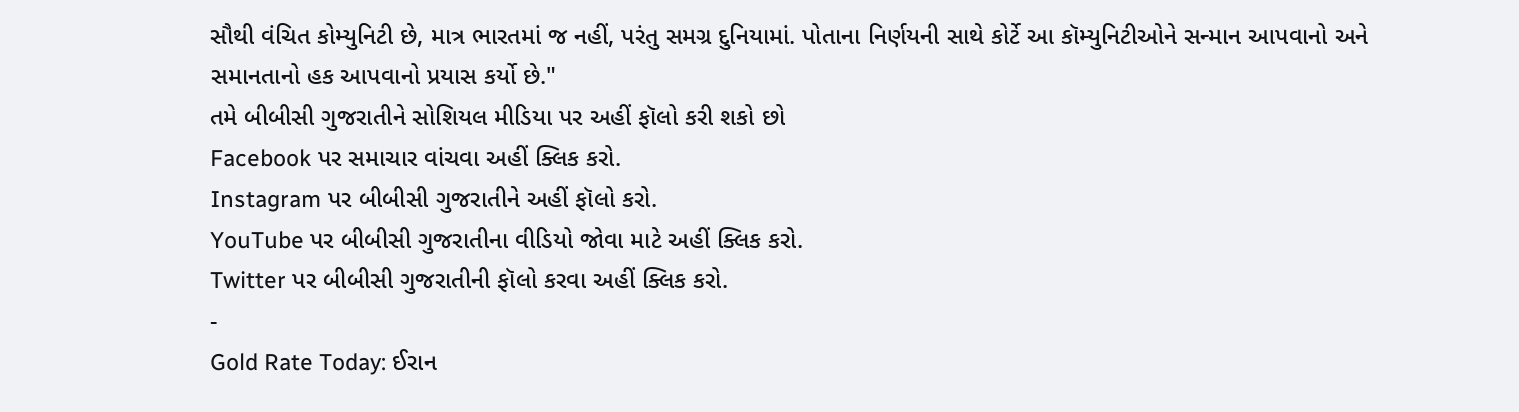સૌથી વંચિત કોમ્યુનિટી છે, માત્ર ભારતમાં જ નહીં, પરંતુ સમગ્ર દુનિયામાં. પોતાના નિર્ણયની સાથે કોર્ટે આ કૉમ્યુનિટીઓને સન્માન આપવાનો અને સમાનતાનો હક આપવાનો પ્રયાસ કર્યો છે."
તમે બીબીસી ગુજરાતીને સોશિયલ મીડિયા પર અહીં ફૉલો કરી શકો છો
Facebook પર સમાચાર વાંચવા અહીં ક્લિક કરો.
Instagram પર બીબીસી ગુજરાતીને અહીં ફૉલો કરો.
YouTube પર બીબીસી ગુજરાતીના વીડિયો જોવા માટે અહીં ક્લિક કરો.
Twitter પર બીબીસી ગુજરાતીની ફૉલો કરવા અહીં ક્લિક કરો.
-
Gold Rate Today: ઈરાન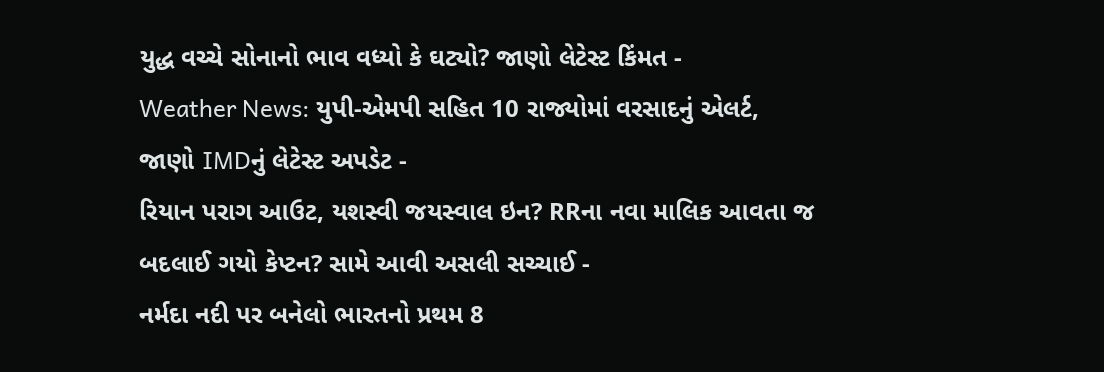યુદ્ધ વચ્ચે સોનાનો ભાવ વધ્યો કે ઘટ્યો? જાણો લેટેસ્ટ કિંમત -
Weather News: યુપી-એમપી સહિત 10 રાજ્યોમાં વરસાદનું એલર્ટ, જાણો IMDનું લેટેસ્ટ અપડેટ -
રિયાન પરાગ આઉટ, યશસ્વી જયસ્વાલ ઇન? RRના નવા માલિક આવતા જ બદલાઈ ગયો કેપ્ટન? સામે આવી અસલી સચ્ચાઈ -
નર્મદા નદી પર બનેલો ભારતનો પ્રથમ 8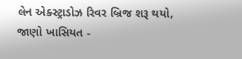લેન એક્સ્ટ્રાડોઝ રિવર બ્રિજ શરૂ થયો, જાણો ખાસિયત -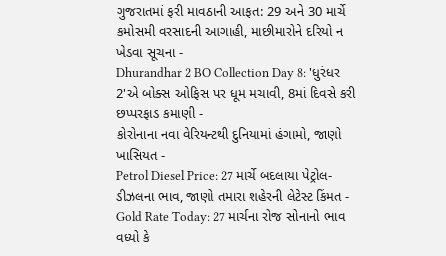ગુજરાતમાં ફરી માવઠાની આફત: 29 અને 30 માર્ચે કમોસમી વરસાદની આગાહી, માછીમારોને દરિયો ન ખેડવા સૂચના -
Dhurandhar 2 BO Collection Day 8: 'ધુરંધર 2'એ બોક્સ ઓફિસ પર ધૂમ મચાવી, 8માં દિવસે કરી છપ્પરફાડ કમાણી -
કોરોનાના નવા વેરિયન્ટથી દુનિયામાં હંગામો, જાણો ખાસિયત -
Petrol Diesel Price: 27 માર્ચે બદલાયા પેટ્રોલ-ડીઝલના ભાવ, જાણો તમારા શહેરની લેટેસ્ટ કિંમત -
Gold Rate Today: 27 માર્ચના રોજ સોનાનો ભાવ વધ્યો કે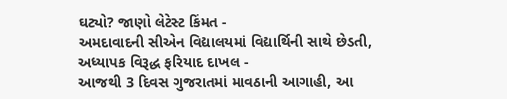ઘટ્યો? જાણો લેટેસ્ટ કિંમત -
અમદાવાદની સીએન વિદ્યાલયમાં વિદ્યાર્થિની સાથે છેડતી, અધ્યાપક વિરૂદ્ધ ફરિયાદ દાખલ -
આજથી 3 દિવસ ગુજરાતમાં માવઠાની આગાહી, આ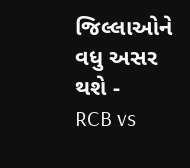જિલ્લાઓને વધુ અસર થશે -
RCB vs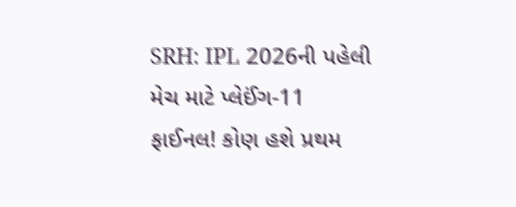SRH: IPL 2026ની પહેલી મેચ માટે પ્લેઈંગ-11 ફાઈનલ! કોણ હશે પ્રથમ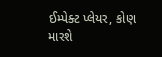ઈમ્પેક્ટ પ્લેયર, કોણ મારશે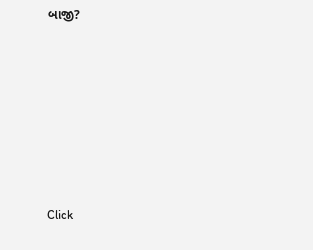બાજી?









Click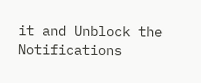it and Unblock the Notifications